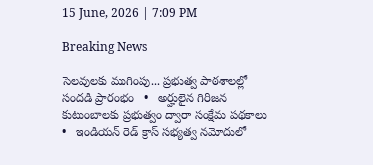15 June, 2026 | 7:09 PM

Breaking News

సెలవులకు ముగింపు... ప్రభుత్వ పాఠశాలల్లో సందడి ప్రారంభం   •   అర్హులైన గిరిజన కుటుంబాలకు ప్రభుత్వం ద్వారా సంక్షేమ పథకాలు   •   ఇండియన్ రెడ్ క్రాస్ సభ్యత్వ నమోదులో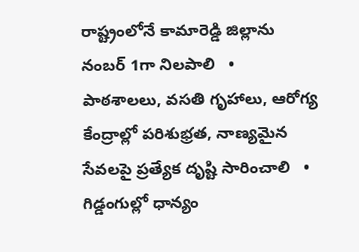రాష్ట్రంలోనే కామారెడ్డి జిల్లాను నంబర్ 1గా నిలపాలి   •   పాఠశాలలు, వసతి గృహాలు, ఆరోగ్య కేంద్రాల్లో పరిశుభ్రత, నాణ్యమైన సేవలపై ప్రత్యేక దృష్టి సారించాలి   •   గిడ్డంగుల్లో ధాన్యం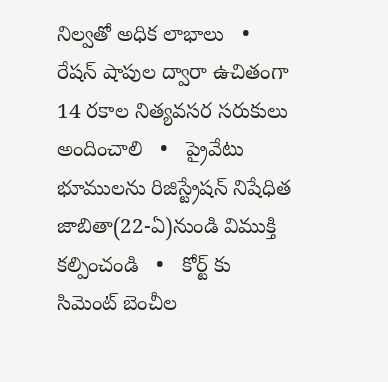నిల్వతో అధిక లాభాలు   •   రేషన్ షాపుల ద్వారా ఉచితంగా 14 రకాల నిత్యవసర సరుకులు అందించాలి   •   ప్రైవేటు భూములను రిజిస్ట్రేషన్ నిషేధిత జాబితా(22-ఏ)నుండి విముక్తి కల్పించండి   •   కోర్ట్ కు సిమెంట్ బెంచీల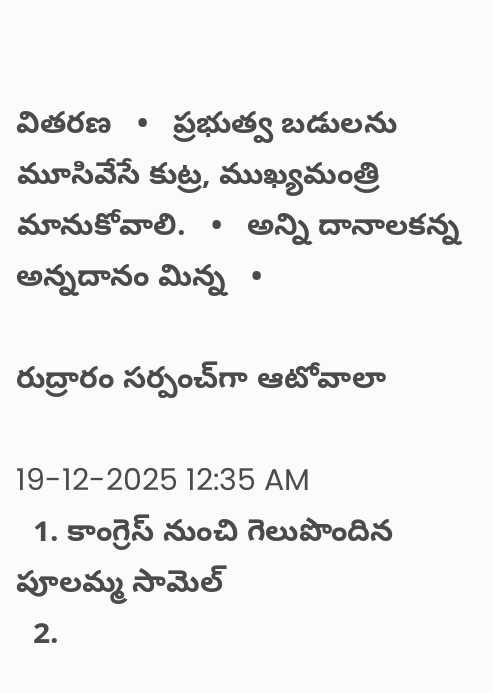వితరణ   •   ప్రభుత్వ బడులను మూసివేసే కుట్ర, ముఖ్యమంత్రి మానుకోవాలి.   •   అన్ని దానాలకన్న అన్నదానం మిన్న   •

రుద్రారం సర్పంచ్‌గా ఆటోవాలా

19-12-2025 12:35 AM
  1. కాంగ్రెస్ నుంచి గెలుపొందిన పూలమ్మ సామెల్
  2.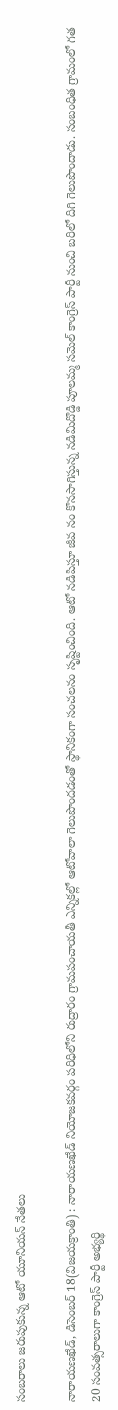సంబరాలు జరుపుకున్న ఆటో యూనియన్ నేతలు

నారాయణఖేడ్, డిసెంబర్ 18(విజయక్రాంతి) : నారాయణఖేడ్ నియోజకవర్గం పరిధిలోని రుద్రారం గ్రామపంచాయతీ ఎన్నికల్లో ఆటోవాలా గెలుపొందడంతో స్థానికంగా సంచలనం సృష్టించింది. ఆటో నడిపిస్తూ జీవ నం కొనసాగిస్తున్న నడిమిదొడ్డి పూలమ్మ సమెల్ కాంగ్రెస్ పార్టీ నుంచి బరిలో దిగి గెలుపొందాడు. సంబంధిత గ్రామంలో గత 20 సంవత్సరాలుగా కాంగ్రెస్ పార్టీ అభ్యర్థి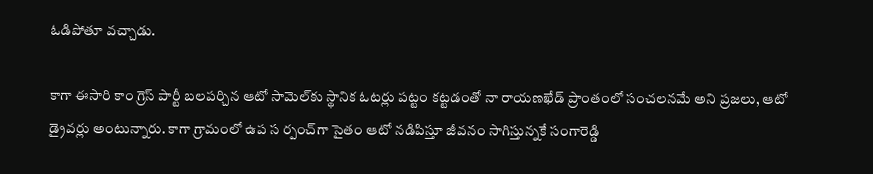ఓడిపోతూ వచ్చాడు.

కాగా ఈసారి కాం గ్రెస్ పార్టీ బలపర్చిన ఆటో సామెల్‌కు స్థానిక ఓటర్లు పట్టం కట్టడంతో నా రాయణఖేడ్ ప్రాంతంలో సంచలనమే అని ప్రజలు, ఆటో డ్రైవర్లు అంటున్నారు. కాగా గ్రామంలో ఉప స ర్పంచ్‌గా సైతం ఆటో నడిపిస్తూ జీవనం సాగిస్తున్నకే సంగారెడ్డి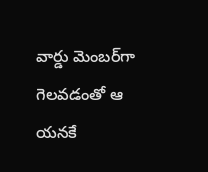వార్డు మెంబర్‌గా గెలవడంతో ఆ యనకే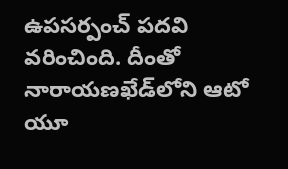ఉపసర్పంచ్ పదవి వరించింది. దీంతో నారాయణఖేడ్‌లోని ఆటో యూ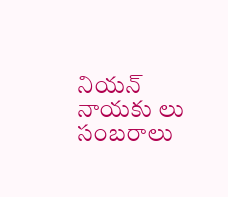నియన్ నాయకు లు సంబరాలు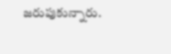జరుపుకున్నారు.